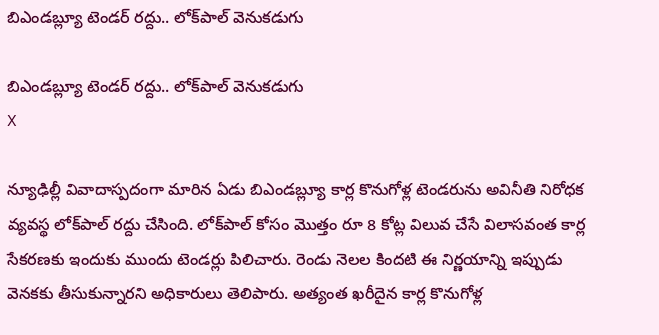బిఎండబ్ల్యూ టెండర్ రద్దు.. లోక్‌పాల్ వెనుకడుగు

బిఎండబ్ల్యూ టెండర్ రద్దు.. లోక్‌పాల్ వెనుకడుగు
X

న్యూఢిల్లీ వివాదాస్పదంగా మారిన ఏడు బిఎండబ్ల్యూ కార్ల కొనుగోళ్ల టెండరును అవినీతి నిరోధక వ్యవస్థ లోక్‌పాల్ రద్దు చేసింది. లోక్‌పాల్ కోసం మొత్తం రూ 8 కోట్ల విలువ చేసే విలాసవంత కార్ల సేకరణకు ఇందుకు ముందు టెండర్లు పిలిచారు. రెండు నెలల కిందటి ఈ నిర్ణయాన్ని ఇప్పుడు వెనకకు తీసుకున్నారని అధికారులు తెలిపారు. అత్యంత ఖరీదైన కార్ల కొనుగోళ్ల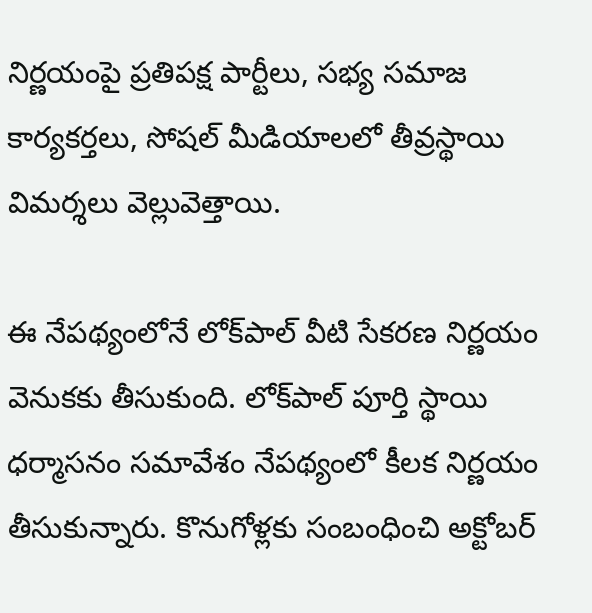నిర్ణయంపై ప్రతిపక్ష పార్టీలు, సభ్య సమాజ కార్యకర్తలు, సోషల్ మీడియాలలో తీవ్రస్థాయి విమర్శలు వెల్లువెత్తాయి.

ఈ నేపథ్యంలోనే లోక్‌పాల్ వీటి సేకరణ నిర్ణయం వెనుకకు తీసుకుంది. లోక్‌పాల్ పూర్తి స్థాయి ధర్మాసనం సమావేశం నేపథ్యంలో కీలక నిర్ణయం తీసుకున్నారు. కొనుగోళ్లకు సంబంధించి అక్టోబర్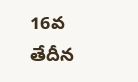16వ తేదీన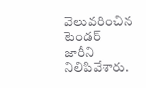వెలువరించిన టెండర్ జారీని నిలిపివేశారు.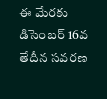ఈ మేరకు డిసెంబర్ 16వ తేదీన సవరణ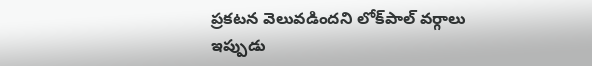ప్రకటన వెలువడిందని లోక్‌పాల్ వర్గాలు ఇప్పుడు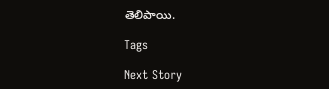తెలిపాయి.

Tags

Next Story